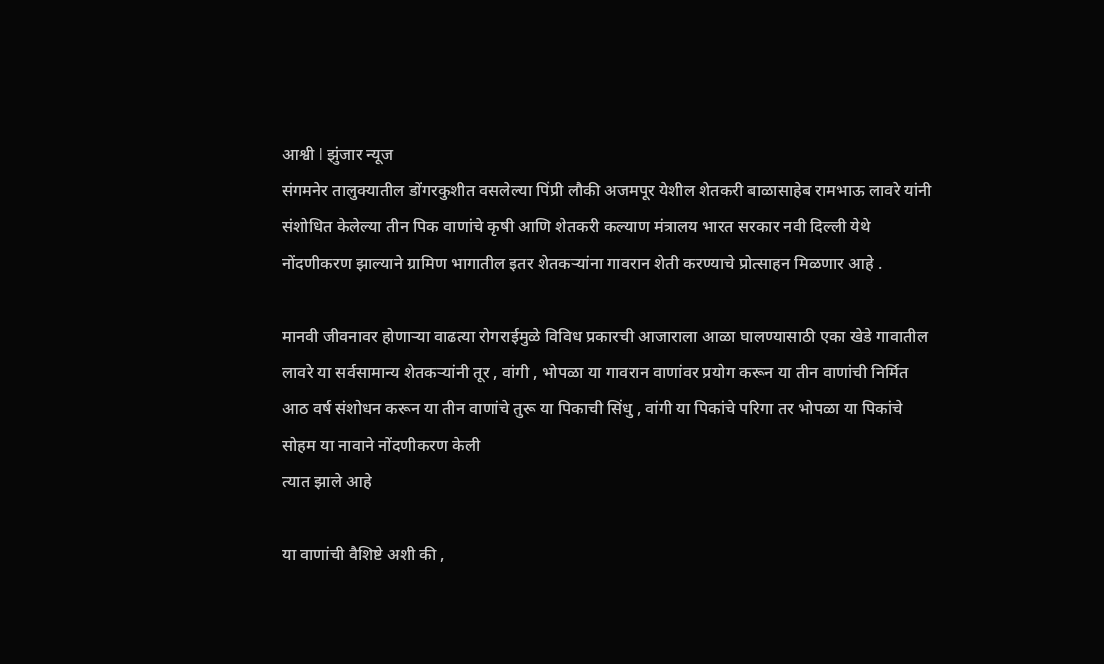आश्वी l झुंजार न्यूज
संगमनेर तालुक्यातील डोंगरकुशीत वसलेल्या पिंप्री लौकी अजमपूर येशील शेतकरी बाळासाहेब रामभाऊ लावरे यांनी संशोधित केलेल्या तीन पिक वाणांचे कृषी आणि शेतकरी कल्याण मंत्रालय भारत सरकार नवी दिल्ली येथे नोंदणीकरण झाल्याने ग्रामिण भागातील इतर शेतकऱ्यांना गावरान शेती करण्याचे प्रोत्साहन मिळणार आहे .

मानवी जीवनावर होणाऱ्या वाढत्या रोगराईमुळे विविध प्रकारची आजाराला आळा घालण्यासाठी एका खेडे गावातील लावरे या सर्वसामान्य शेतकऱ्यांनी तूर , वांगी , भोपळा या गावरान वाणांवर प्रयोग करून या तीन वाणांची निर्मित आठ वर्ष संशोधन करून या तीन वाणांचे तुरू या पिकाची सिंधु , वांगी या पिकांचे परिगा तर भोपळा या पिकांचे सोहम या नावाने नोंदणीकरण केली
त्यात झाले आहे

या वाणांची वैशिष्टे अशी की ,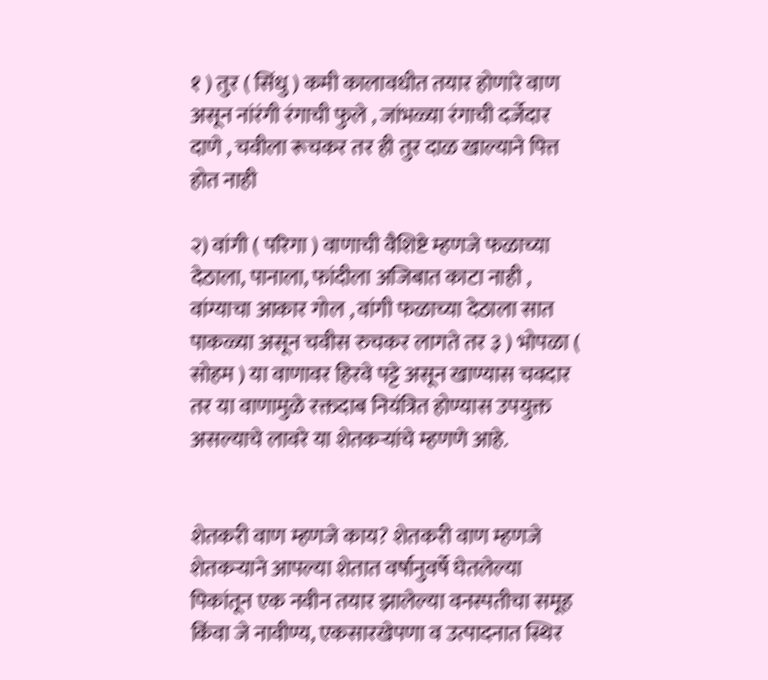१ ) तुर ( सिंधु ) कमी कालावधीत तयार होणारे वाण असून नांरंगी रंगाची फुले , जांभळ्या रंगाची दर्जेदार दाणे , चवीला रूचकर तर ही तुर दाळ खाल्याने पित्त होत नाही

२) वांगी ( परिगा ) वाणाची वैशिष्टे म्हणजे फळाच्या देठाला, पानाला, फांदीला अजिबात काटा नाही , वांग्याचा आकार गोल , वांगी फळाच्या देठाला सात पाकळ्या असून चवीस रुचकर लागते तर ३ ) भोपळा ( सोहम ) या वाणावर हिरवे पट्टे असून खाण्यास चवदार तर या वाणामुळे रक्तदाब नियंत्रित होण्यास उपयुक्त असल्याचे लावरे या शेतकऱ्यांचे म्हणणे आहे.


शेतकरी वाण म्हणजे काय? शेतकरी वाण म्हणजे शेतकऱ्याने आपल्या शेतात वर्षानुवर्षे घेतलेल्या पिकांतून एक नवीन तयार झालेल्या वनस्पतीचा समूह किंवा जे नावीण्य, एकसारखेपणा व उत्पादनात स्थिर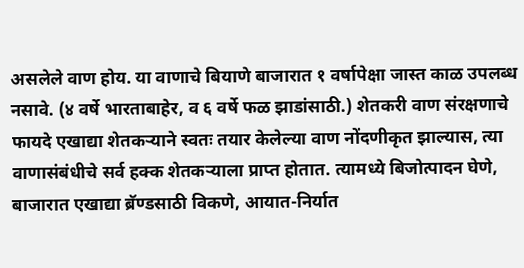असलेले वाण होय. या वाणाचे बियाणे बाजारात १ वर्षापेक्षा जास्त काळ उपलब्ध नसावे. (४ वर्षे भारताबाहेर, व ६ वर्षे फळ झाडांसाठी.) शेतकरी वाण संरक्षणाचे फायदे एखाद्या शेतकऱ्याने स्वतः तयार केलेल्या वाण नोंदणीकृत झाल्यास, त्या वाणासंबंधीचे सर्व हक्क शेतकऱ्याला प्राप्त होतात. त्यामध्ये बिजोत्पादन घेणे, बाजारात एखाद्या ब्रॅण्डसाठी विकणे, आयात-निर्यात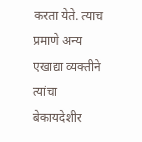करता येते. त्याच प्रमाणे अन्य एखाद्या व्यक्तीने त्यांचा बेकायदेशीर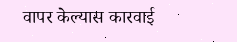वापर केल्यास कारवाई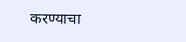करण्याचा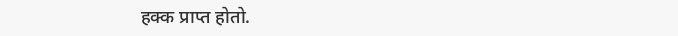हक्क प्राप्त होतो.